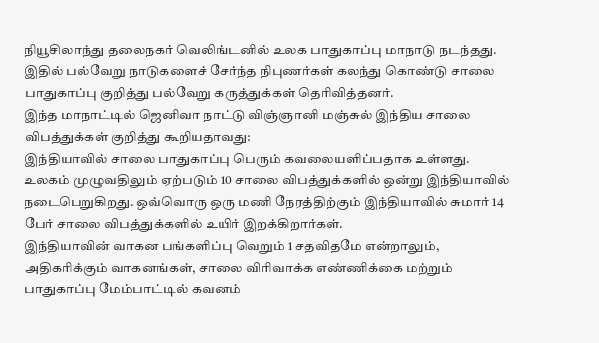நியூசிலாந்து தலைநகர் வெலிங்டனில் உலக பாதுகாப்பு மாநாடு நடந்தது. இதில் பல்வேறு நாடுகளைச் சேர்ந்த நிபுணர்கள் கலந்து கொண்டு சாலை பாதுகாப்பு குறித்து பல்வேறு கருத்துக்கள் தெரிவித்தனர்.
இந்த மாநாட்டில் ஜெனிவா நாட்டு விஞ்ஞானி மஞ்சுல் இந்திய சாலை விபத்துக்கள் குறித்து கூறியதாவது:
இந்தியாவில் சாலை பாதுகாப்பு பெரும் கவலையளிப்பதாக உள்ளது. உலகம் முழுவதிலும் ஏற்படும் 10 சாலை விபத்துக்களில் ஒன்று இந்தியாவில் நடைபெறுகிறது. ஒவ்வொரு ஒரு மணி நேரத்திற்கும் இந்தியாவில் சுமார் 14 பேர் சாலை விபத்துக்களில் உயிர் இறக்கிறார்கள்.
இந்தியாவின் வாகன பங்களிப்பு வெறும் 1 சதவிதமே என்றாலும், அதிகரிக்கும் வாகனங்கள், சாலை விரிவாக்க எண்ணிக்கை மற்றும் பாதுகாப்பு மேம்பாட்டில் கவனம்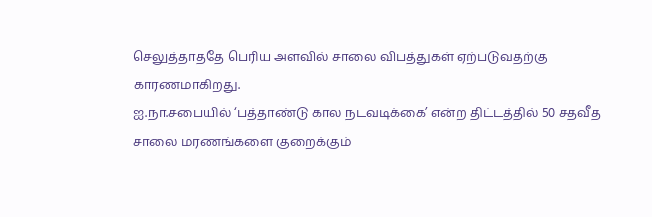செலுத்தாததே பெரிய அளவில் சாலை விபத்துகள் ஏற்படுவதற்கு காரணமாகிறது.
ஐ.நா.சபையில் ‘பத்தாண்டு கால நடவடிக்கை’ என்ற திட்டத்தில் 50 சதவீத சாலை மரணங்களை குறைக்கும்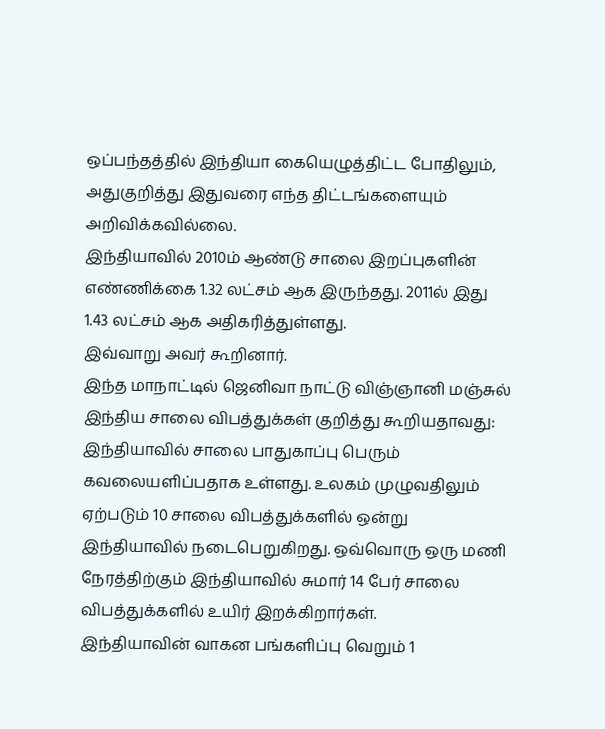ஒப்பந்தத்தில் இந்தியா கையெழுத்திட்ட போதிலும், அதுகுறித்து இதுவரை எந்த திட்டங்களையும் அறிவிக்கவில்லை.
இந்தியாவில் 2010ம் ஆண்டு சாலை இறப்புகளின் எண்ணிக்கை 1.32 லட்சம் ஆக இருந்தது. 2011ல் இது 1.43 லட்சம் ஆக அதிகரித்துள்ளது.
இவ்வாறு அவர் கூறினார்.
இந்த மாநாட்டில் ஜெனிவா நாட்டு விஞ்ஞானி மஞ்சுல் இந்திய சாலை விபத்துக்கள் குறித்து கூறியதாவது:
இந்தியாவில் சாலை பாதுகாப்பு பெரும் கவலையளிப்பதாக உள்ளது. உலகம் முழுவதிலும் ஏற்படும் 10 சாலை விபத்துக்களில் ஒன்று இந்தியாவில் நடைபெறுகிறது. ஒவ்வொரு ஒரு மணி நேரத்திற்கும் இந்தியாவில் சுமார் 14 பேர் சாலை விபத்துக்களில் உயிர் இறக்கிறார்கள்.
இந்தியாவின் வாகன பங்களிப்பு வெறும் 1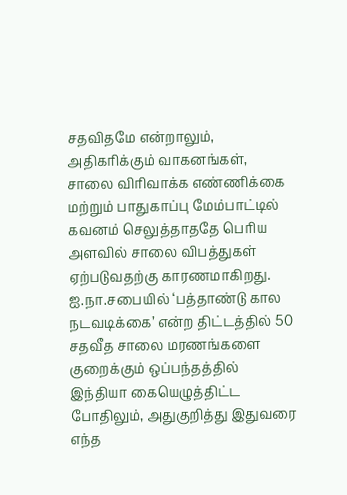சதவிதமே என்றாலும், அதிகரிக்கும் வாகனங்கள், சாலை விரிவாக்க எண்ணிக்கை மற்றும் பாதுகாப்பு மேம்பாட்டில் கவனம் செலுத்தாததே பெரிய அளவில் சாலை விபத்துகள் ஏற்படுவதற்கு காரணமாகிறது.
ஐ.நா.சபையில் ‘பத்தாண்டு கால நடவடிக்கை’ என்ற திட்டத்தில் 50 சதவீத சாலை மரணங்களை குறைக்கும் ஒப்பந்தத்தில் இந்தியா கையெழுத்திட்ட போதிலும், அதுகுறித்து இதுவரை எந்த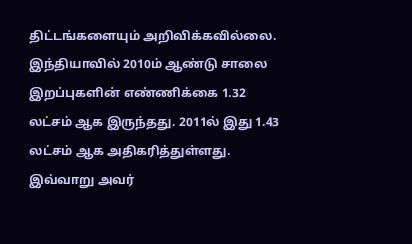திட்டங்களையும் அறிவிக்கவில்லை.
இந்தியாவில் 2010ம் ஆண்டு சாலை இறப்புகளின் எண்ணிக்கை 1.32 லட்சம் ஆக இருந்தது. 2011ல் இது 1.43 லட்சம் ஆக அதிகரித்துள்ளது.
இவ்வாறு அவர்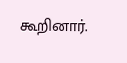கூறினார்.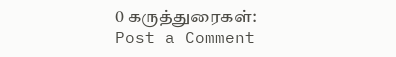0 கருத்துரைகள்:
Post a Comment